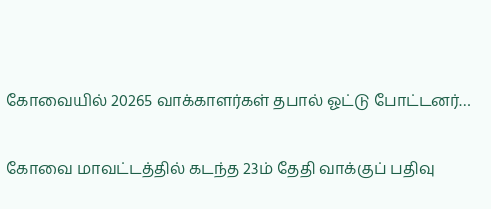கோவையில் 20265 வாக்காளர்கள் தபால் ஓட்டு போட்டனர்…

கோவை மாவட்டத்தில் கடந்த 23ம் தேதி வாக்குப் பதிவு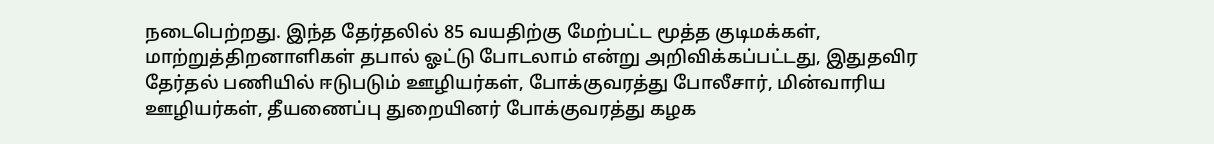நடைபெற்றது. இந்த தேர்தலில் 85 வயதிற்கு மேற்பட்ட மூத்த குடிமக்கள், மாற்றுத்திறனாளிகள் தபால் ஓட்டு போடலாம் என்று அறிவிக்கப்பட்டது, இதுதவிர தேர்தல் பணியில் ஈடுபடும் ஊழியர்கள், போக்குவரத்து போலீசார், மின்வாரிய ஊழியர்கள், தீயணைப்பு துறையினர் போக்குவரத்து கழக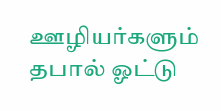ஊழியர்களும் தபால் ஓட்டு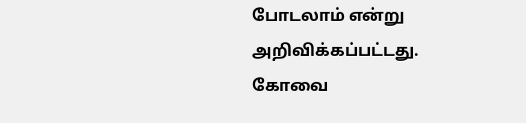போடலாம் என்று அறிவிக்கப்பட்டது. கோவை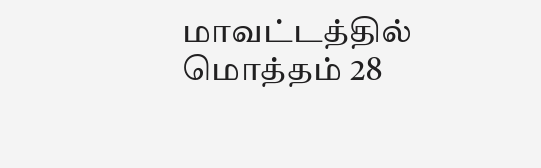மாவட்டத்தில் மொத்தம் 28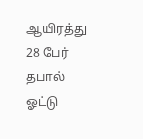ஆயிரத்து 28 பேர் தபால் ஓட்டு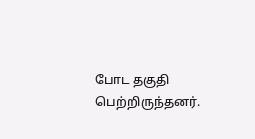போட தகுதி பெற்றிருந்தனர்.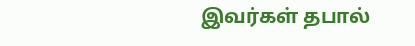இவர்கள் தபால்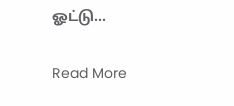ஓட்டு…

Read More